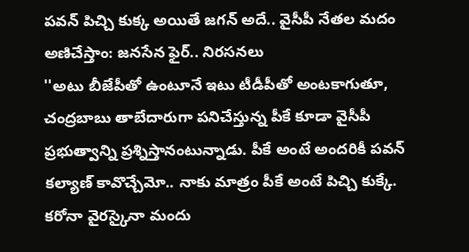పవన్ పిచ్చి కుక్క అయితే జగన్ అదే.. వైసీపీ నేతల మదం అణిచేస్తాం: జనసేన ఫైర్.. నిరసనలు
''అటు బీజేపీతో ఉంటూనే ఇటు టీడీపీతో అంటకాగుతూ, చంద్రబాబు తాబేదారుగా పనిచేస్తున్న పీకే కూడా వైసీపీ ప్రభుత్వాన్ని ప్రశ్నిస్తానంటున్నాడు. పీకే అంటే అందరికీ పవన్ కల్యాణ్ కావొచ్చేమో.. నాకు మాత్రం పీకే అంటే పిచ్చి కుక్కే. కరోనా వైరస్కైనా మందు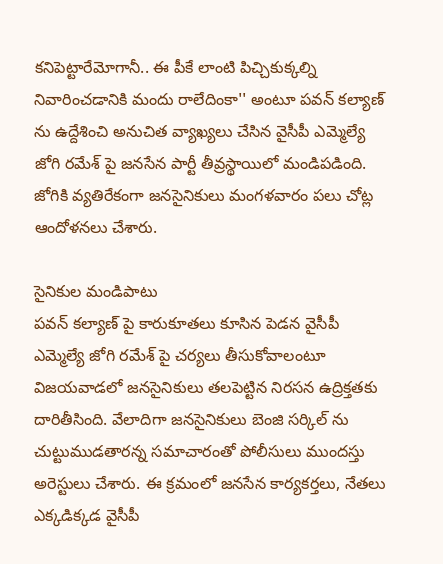కనిపెట్టారేమోగానీ.. ఈ పీకే లాంటి పిచ్చికుక్కల్ని నివారించడానికి మందు రాలేదింకా'' అంటూ పవన్ కల్యాణ్ ను ఉద్దేశించి అనుచిత వ్యాఖ్యలు చేసిన వైసీపీ ఎమ్మెల్యే జోగి రమేశ్ పై జనసేన పార్టీ తీవ్రస్థాయిలో మండిపడింది. జోగికి వ్యతిరేకంగా జనసైనికులు మంగళవారం పలు చోట్ల ఆందోళనలు చేశారు.

సైనికుల మండిపాటు
పవన్ కల్యాణ్ పై కారుకూతలు కూసిన పెడన వైసీపీ ఎమ్మెల్యే జోగి రమేశ్ పై చర్యలు తీసుకోవాలంటూ విజయవాడలో జనసైనికులు తలపెట్టిన నిరసన ఉద్రిక్తతకు దారితీసింది. వేలాదిగా జనసైనికులు బెంజి సర్కిల్ ను చుట్టుముడతారన్న సమాచారంతో పోలీసులు ముందస్తు అరెస్టులు చేశారు. ఈ క్రమంలో జనసేన కార్యకర్తలు, నేతలు ఎక్కడిక్కడ వైసీపీ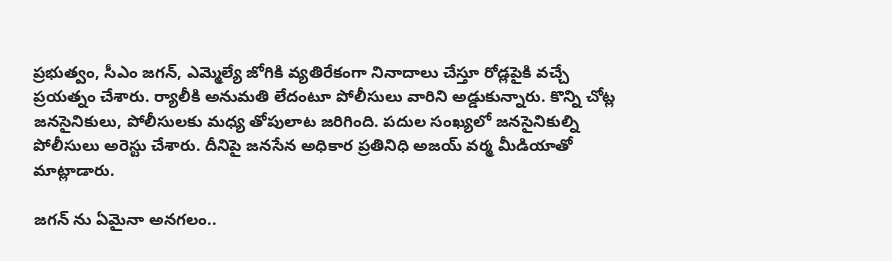ప్రభుత్వం, సీఎం జగన్, ఎమ్మెల్యే జోగికి వ్యతిరేకంగా నినాదాలు చేస్తూ రోడ్లపైకి వచ్చే ప్రయత్నం చేశారు. ర్యాలీకి అనుమతి లేదంటూ పోలీసులు వారిని అడ్డుకున్నారు. కొన్ని చోట్ల జనసైనికులు, పోలీసులకు మధ్య తోపులాట జరిగింది. పదుల సంఖ్యలో జనసైనికుల్ని పోలీసులు అరెస్టు చేశారు. దీనిపై జనసేన అధికార ప్రతినిధి అజయ్ వర్మ మీడియాతో మాట్లాడారు.

జగన్ ను ఏమైనా అనగలం..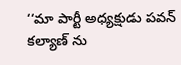‘‘మా పార్టీ అధ్యక్షుడు పవన్ కల్యాణ్ ను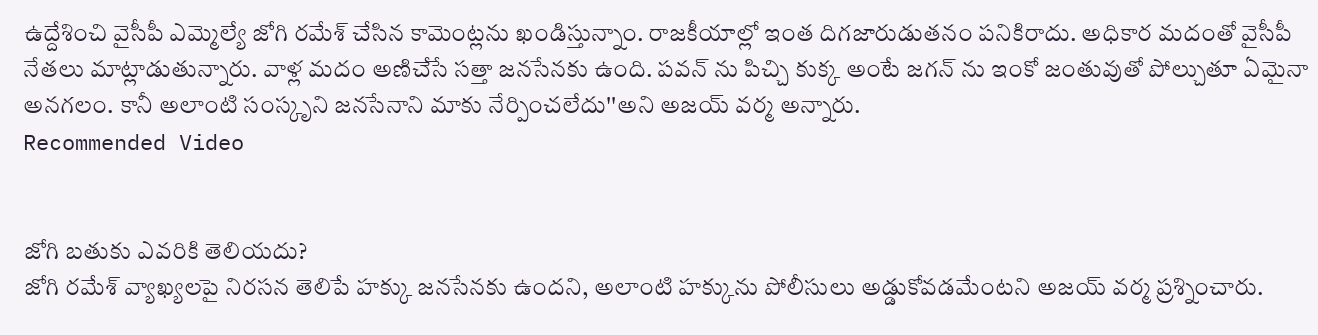ఉద్దేశించి వైసీపీ ఎమ్మెల్యే జోగి రమేశ్ చేసిన కామెంట్లను ఖండిస్తున్నాం. రాజకీయాల్లో ఇంత దిగజారుడుతనం పనికిరాదు. అధికార మదంతో వైసీపీ నేతలు మాట్లాడుతున్నారు. వాళ్ల మదం అణిచేసే సత్తా జనసేనకు ఉంది. పవన్ ను పిచ్చి కుక్క అంటే జగన్ ను ఇంకో జంతువుతో పోల్చుతూ ఏమైనా అనగలం. కానీ అలాంటి సంస్కృని జనసేనాని మాకు నేర్పించలేదు''అని అజయ్ వర్మ అన్నారు.
Recommended Video


జోగి బతుకు ఎవరికి తెలియదు?
జోగి రమేశ్ వ్యాఖ్యలపై నిరసన తెలిపే హక్కు జనసేనకు ఉందని, అలాంటి హక్కును పోలీసులు అడ్డుకోవడమేంటని అజయ్ వర్మ ప్రశ్నించారు.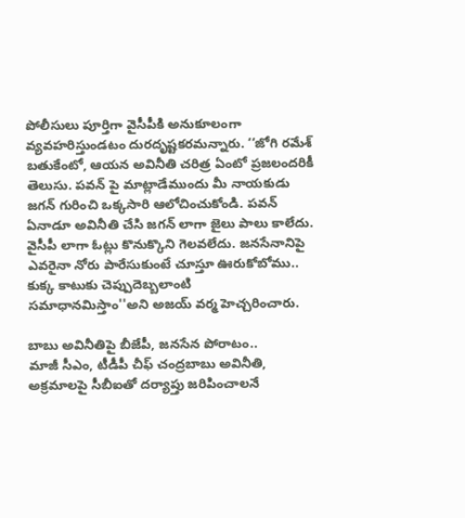పోలీసులు పూర్తిగా వైసీపీకి అనుకూలంగా వ్యవహరిస్తుండటం దురదృష్టకరమన్నారు. ‘‘జోగి రమేశ్ బతుకేంటో, ఆయన అవినీతి చరిత్ర ఏంటో ప్రజలందరికీ తెలుసు. పవన్ పై మాట్లాడేముందు మీ నాయకుడు జగన్ గురించి ఒక్కసారి ఆలోచించుకోండి. పవన్ ఏనాడూ అవినీతి చేసి జగన్ లాగా జైలు పాలు కాలేదు. వైసీపీ లాగా ఓట్లు కొనుక్కొని గెలవలేదు. జనసేనానిపై ఎవరైనా నోరు పారేసుకుంటే చూస్తూ ఊరుకోబోము.. కుక్క కాటుకు చెప్పుదెబ్బలాంటి సమాధానమిస్తాం''అని అజయ్ వర్మ హెచ్చరించారు.

బాబు అవినీతిపై బీజేపీ, జనసేన పోరాటం..
మాజీ సీఎం, టీడీపీ చీఫ్ చంద్రబాబు అవినీతి, అక్రమాలపై సీబీఐతో దర్యాప్తు జరిపించాలనే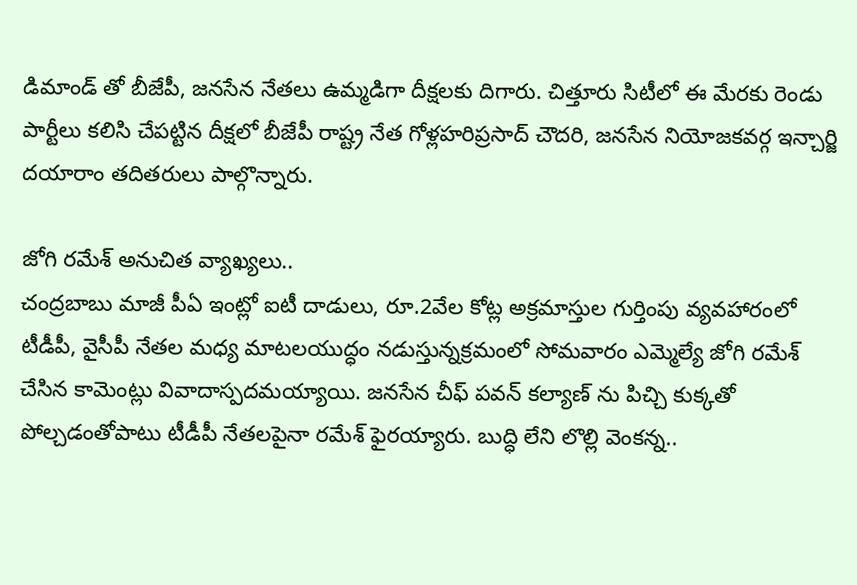డిమాండ్ తో బీజేపీ, జనసేన నేతలు ఉమ్మడిగా దీక్షలకు దిగారు. చిత్తూరు సిటీలో ఈ మేరకు రెండు పార్టీలు కలిసి చేపట్టిన దీక్షలో బీజేపీ రాష్ట్ర నేత గోళ్లహరిప్రసాద్ చౌదరి, జనసేన నియోజకవర్గ ఇన్చార్జి దయారాం తదితరులు పాల్గొన్నారు.

జోగి రమేశ్ అనుచిత వ్యాఖ్యలు..
చంద్రబాబు మాజీ పీఏ ఇంట్లో ఐటీ దాడులు, రూ.2వేల కోట్ల అక్రమాస్తుల గుర్తింపు వ్యవహారంలో టీడీపీ, వైసీపీ నేతల మధ్య మాటలయుద్ధం నడుస్తున్నక్రమంలో సోమవారం ఎమ్మెల్యే జోగి రమేశ్ చేసిన కామెంట్లు వివాదాస్పదమయ్యాయి. జనసేన చీఫ్ పవన్ కల్యాణ్ ను పిచ్చి కుక్కతో పోల్చడంతోపాటు టీడీపీ నేతలపైనా రమేశ్ ఫైరయ్యారు. బుద్ధి లేని లొల్లి వెంకన్న..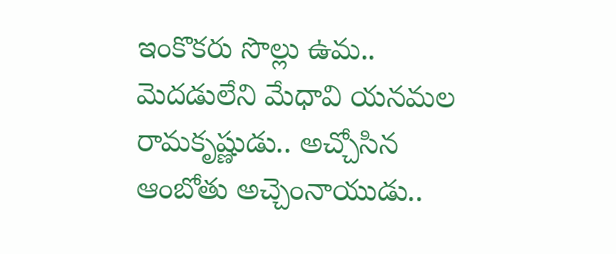ఇంకొకరు సొల్లు ఉమ.. మెదడులేని మేధావి యనమల రామకృష్ణుడు.. అచ్చోసిన ఆంబోతు అచ్చెంనాయుడు..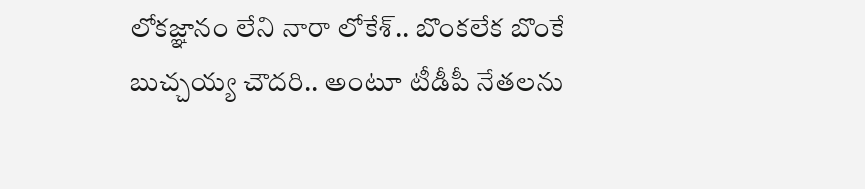లోకజ్ఞానం లేని నారా లోకేశ్.. బొంకలేక బొంకే బుచ్చయ్య చౌదరి.. అంటూ టీడీపీ నేతలను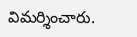విమర్శించారు.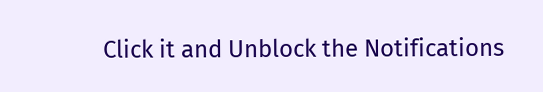Click it and Unblock the Notifications